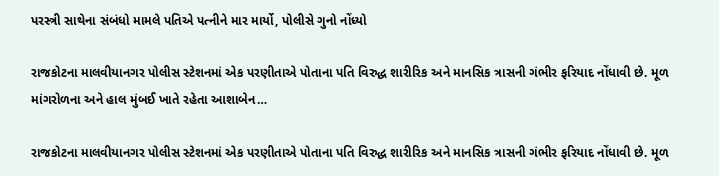પરસ્ત્રી સાથેના સંબંધો મામલે પતિએ પત્નીને માર માર્યો, પોલીસે ગુનો નોંધ્યો

રાજકોટના માલવીયાનગર પોલીસ સ્ટેશનમાં એક પરણીતાએ પોતાના પતિ વિરુદ્ધ શારીરિક અને માનસિક ત્રાસની ગંભીર ફરિયાદ નોંધાવી છે. મૂળ માંગરોળના અને હાલ મુંબઈ ખાતે રહેતા આશાબેન…

રાજકોટના માલવીયાનગર પોલીસ સ્ટેશનમાં એક પરણીતાએ પોતાના પતિ વિરુદ્ધ શારીરિક અને માનસિક ત્રાસની ગંભીર ફરિયાદ નોંધાવી છે. મૂળ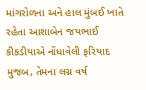માંગરોળના અને હાલ મુંબઈ ખાતે રહેતા આશાબેન જયભાઈ કીકડીયાએ નોંધાવેલી ફરિયાદ મુજબ, તેમના લગ્ન વર્ષ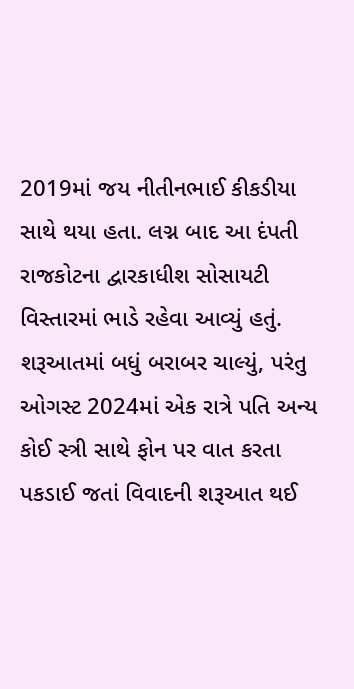2019માં જય નીતીનભાઈ કીકડીયા સાથે થયા હતા. લગ્ન બાદ આ દંપતી રાજકોટના દ્વારકાધીશ સોસાયટી વિસ્તારમાં ભાડે રહેવા આવ્યું હતું. શરૂઆતમાં બધું બરાબર ચાલ્યું, પરંતુ ઓગસ્ટ 2024માં એક રાત્રે પતિ અન્ય કોઈ સ્ત્રી સાથે ફોન પર વાત કરતા પકડાઈ જતાં વિવાદની શરૂઆત થઈ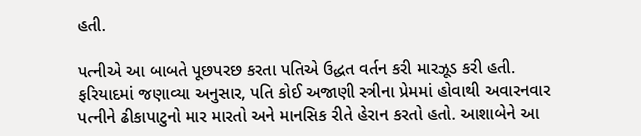હતી.

પત્નીએ આ બાબતે પૂછપરછ કરતા પતિએ ઉદ્ધત વર્તન કરી મારઝૂડ કરી હતી.
ફરિયાદમાં જણાવ્યા અનુસાર, પતિ કોઈ અજાણી સ્ત્રીના પ્રેમમાં હોવાથી અવારનવાર પત્નીને ઢીકાપાટુનો માર મારતો અને માનસિક રીતે હેરાન કરતો હતો. આશાબેને આ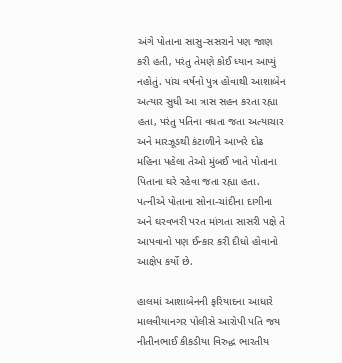અંગે પોતાના સાસુ-સસરાને પણ જાણ કરી હતી, પરંતુ તેમણે કોઈ ધ્યાન આપ્યું નહોતું. પાંચ વર્ષનો પુત્ર હોવાથી આશાબેન અત્યાર સુધી આ ત્રાસ સહન કરતા રહ્યા હતા, પરંતુ પતિના વધતા જતા અત્યાચાર અને મારઝૂડથી કંટાળીને આખરે દોઢ મહિના પહેલા તેઓ મુંબઈ ખાતે પોતાના પિતાના ઘરે રહેવા જતા રહ્યા હતા. પત્નીએ પોતાના સોના-ચાંદીના દાગીના અને ઘરવખરી પરત માંગતા સાસરી પક્ષે તે આપવાનો પણ ઈન્કાર કરી દીધો હોવાનો આક્ષેપ કર્યો છે.

હાલમાં આશાબેનની ફરિયાદના આધારે માલવીયાનગર પોલીસે આરોપી પતિ જય નીતીનભાઈ કીકડીયા વિરુદ્ધ ભારતીય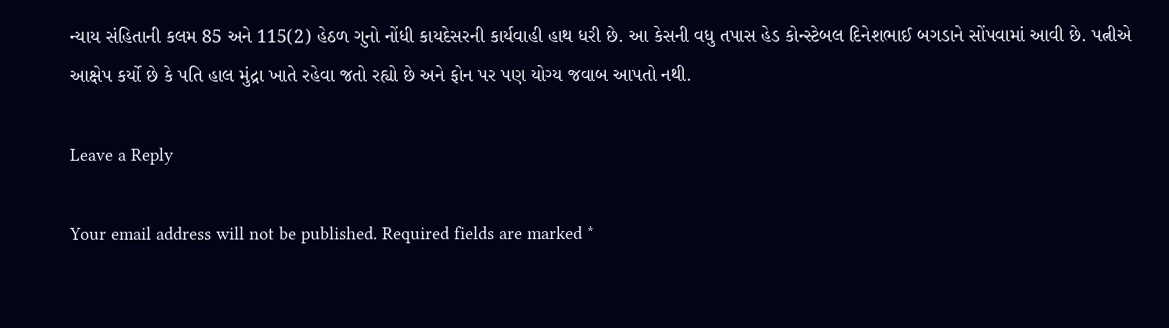ન્યાય સંહિતાની કલમ 85 અને 115(2) હેઠળ ગુનો નોંધી કાયદેસરની કાર્યવાહી હાથ ધરી છે. આ કેસની વધુ તપાસ હેડ કોન્સ્ટેબલ દિનેશભાઈ બગડાને સોંપવામાં આવી છે. પત્નીએ આક્ષેપ કર્યો છે કે પતિ હાલ મુંદ્રા ખાતે રહેવા જતો રહ્યો છે અને ફોન પર પણ યોગ્ય જવાબ આપતો નથી.

Leave a Reply

Your email address will not be published. Required fields are marked *